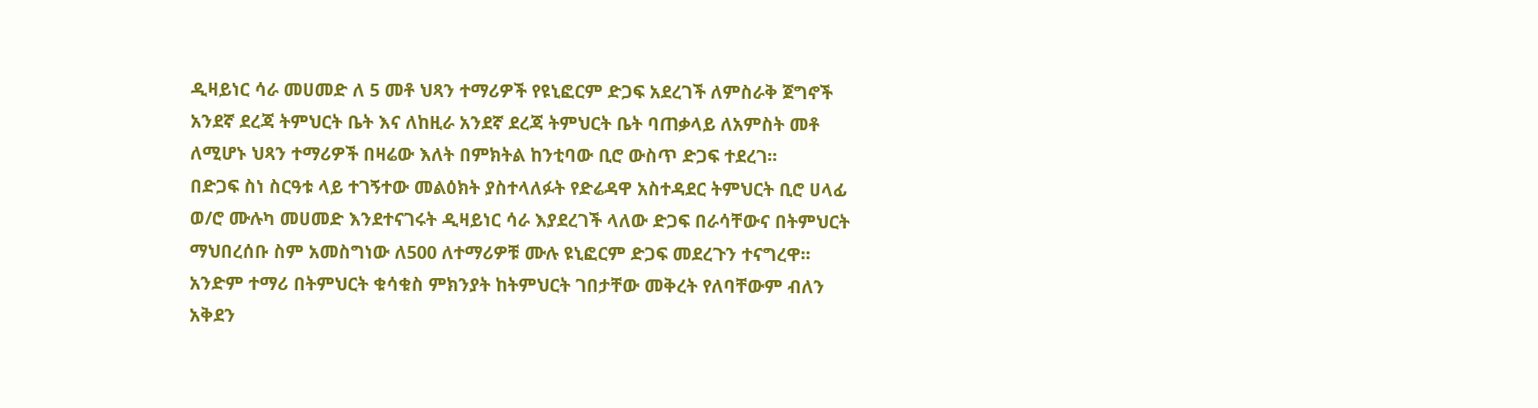ዲዛይነር ሳራ መሀመድ ለ 5 መቶ ህጻን ተማሪዎች የዩኒፎርም ድጋፍ አደረገች ለምስራቅ ጀግኖች አንደኛ ደረጃ ትምህርት ቤት እና ለከዚራ አንደኛ ደረጃ ትምህርት ቤት ባጠቃላይ ለአምስት መቶ ለሚሆኑ ህጻን ተማሪዎች በዛሬው እለት በምክትል ከንቲባው ቢሮ ውስጥ ድጋፍ ተደረገ፡፡
በድጋፍ ስነ ስርዓቱ ላይ ተገኝተው መልዕክት ያስተላለፉት የድሬዳዋ አስተዳደር ትምህርት ቢሮ ሀላፊ ወ/ሮ ሙሉካ መሀመድ እንደተናገሩት ዲዛይነር ሳራ እያደረገች ላለው ድጋፍ በራሳቸውና በትምህርት ማህበረሰቡ ስም አመስግነው ለ500 ለተማሪዎቹ ሙሉ ዩኒፎርም ድጋፍ መደረጉን ተናግረዋ፡፡ አንድም ተማሪ በትምህርት ቁሳቁስ ምክንያት ከትምህርት ገበታቸው መቅረት የለባቸውም ብለን አቅደን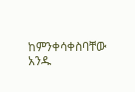ከምንቀሳቀስባቸው አንዱ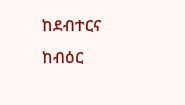ከደብተርና ከብዕር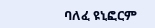ባለፈ ዩኒፎርም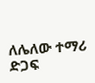ለሌለው ተማሪ ድጋፍ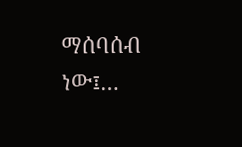ማሰባሰብ ነው፤…